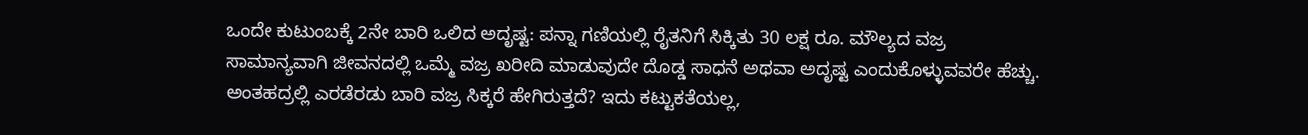ಒಂದೇ ಕುಟುಂಬಕ್ಕೆ 2ನೇ ಬಾರಿ ಒಲಿದ ಅದೃಷ್ಟ: ಪನ್ನಾ ಗಣಿಯಲ್ಲಿ ರೈತನಿಗೆ ಸಿಕ್ಕಿತು 30 ಲಕ್ಷ ರೂ. ಮೌಲ್ಯದ ವಜ್ರ
ಸಾಮಾನ್ಯವಾಗಿ ಜೀವನದಲ್ಲಿ ಒಮ್ಮೆ ವಜ್ರ ಖರೀದಿ ಮಾಡುವುದೇ ದೊಡ್ಡ ಸಾಧನೆ ಅಥವಾ ಅದೃಷ್ಟ ಎಂದುಕೊಳ್ಳುವವರೇ ಹೆಚ್ಚು. ಅಂತಹದ್ರಲ್ಲಿ ಎರಡೆರಡು ಬಾರಿ ವಜ್ರ ಸಿಕ್ಕರೆ ಹೇಗಿರುತ್ತದೆ? ಇದು ಕಟ್ಟುಕತೆಯಲ್ಲ,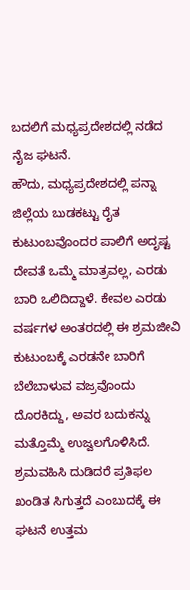ಬದಲಿಗೆ ಮಧ್ಯಪ್ರದೇಶದಲ್ಲಿ ನಡೆದ ನೈಜ ಘಟನೆ.
ಹೌದು, ಮಧ್ಯಪ್ರದೇಶದಲ್ಲಿ ಪನ್ನಾ ಜಿಲ್ಲೆಯ ಬುಡಕಟ್ಟು ರೈತ ಕುಟುಂಬವೊಂದರ ಪಾಲಿಗೆ ಅದೃಷ್ಟ ದೇವತೆ ಒಮ್ಮೆ ಮಾತ್ರವಲ್ಲ, ಎರಡು ಬಾರಿ ಒಲಿದಿದ್ದಾಳೆ. ಕೇವಲ ಎರಡು ವರ್ಷಗಳ ಅಂತರದಲ್ಲಿ ಈ ಶ್ರಮಜೀವಿ ಕುಟುಂಬಕ್ಕೆ ಎರಡನೇ ಬಾರಿಗೆ ಬೆಲೆಬಾಳುವ ವಜ್ರವೊಂದು ದೊರಕಿದ್ದು, ಅವರ ಬದುಕನ್ನು ಮತ್ತೊಮ್ಮೆ ಉಜ್ವಲಗೊಳಿಸಿದೆ. ಶ್ರಮವಹಿಸಿ ದುಡಿದರೆ ಪ್ರತಿಫಲ ಖಂಡಿತ ಸಿಗುತ್ತದೆ ಎಂಬುದಕ್ಕೆ ಈ ಘಟನೆ ಉತ್ತಮ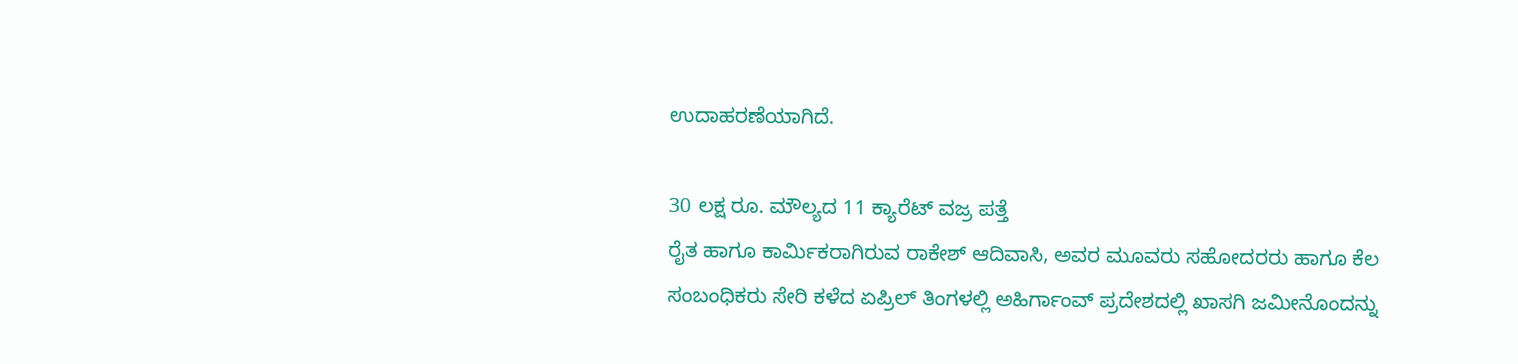ಉದಾಹರಣೆಯಾಗಿದೆ.

30 ಲಕ್ಷ ರೂ. ಮೌಲ್ಯದ 11 ಕ್ಯಾರೆಟ್ ವಜ್ರ ಪತ್ತೆ
ರೈತ ಹಾಗೂ ಕಾರ್ಮಿಕರಾಗಿರುವ ರಾಕೇಶ್ ಆದಿವಾಸಿ, ಅವರ ಮೂವರು ಸಹೋದರರು ಹಾಗೂ ಕೆಲ ಸಂಬಂಧಿಕರು ಸೇರಿ ಕಳೆದ ಏಪ್ರಿಲ್ ತಿಂಗಳಲ್ಲಿ ಅಹಿರ್ಗಾಂವ್ ಪ್ರದೇಶದಲ್ಲಿ ಖಾಸಗಿ ಜಮೀನೊಂದನ್ನು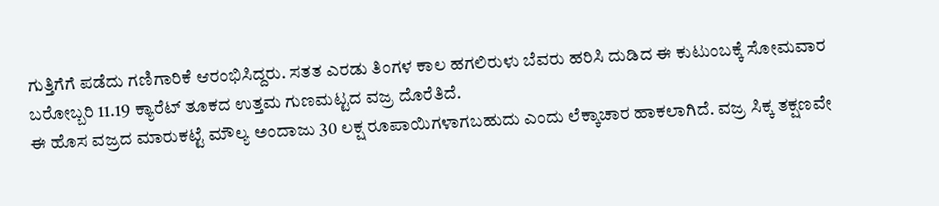ಗುತ್ತಿಗೆಗೆ ಪಡೆದು ಗಣಿಗಾರಿಕೆ ಆರಂಭಿಸಿದ್ದರು. ಸತತ ಎರಡು ತಿಂಗಳ ಕಾಲ ಹಗಲಿರುಳು ಬೆವರು ಹರಿಸಿ ದುಡಿದ ಈ ಕುಟುಂಬಕ್ಕೆ ಸೋಮವಾರ ಬರೋಬ್ಬರಿ 11.19 ಕ್ಯಾರೆಟ್ ತೂಕದ ಉತ್ತಮ ಗುಣಮಟ್ಟದ ವಜ್ರ ದೊರೆತಿದೆ.
ಈ ಹೊಸ ವಜ್ರದ ಮಾರುಕಟ್ಟೆ ಮೌಲ್ಯ ಅಂದಾಜು 30 ಲಕ್ಷ ರೂಪಾಯಿಗಳಾಗಬಹುದು ಎಂದು ಲೆಕ್ಕಾಚಾರ ಹಾಕಲಾಗಿದೆ. ವಜ್ರ ಸಿಕ್ಕ ತಕ್ಷಣವೇ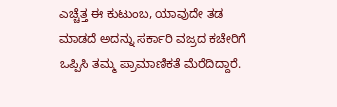ಎಚ್ಚೆತ್ತ ಈ ಕುಟುಂಬ, ಯಾವುದೇ ತಡ ಮಾಡದೆ ಅದನ್ನು ಸರ್ಕಾರಿ ವಜ್ರದ ಕಚೇರಿಗೆ ಒಪ್ಪಿಸಿ ತಮ್ಮ ಪ್ರಾಮಾಣಿಕತೆ ಮೆರೆದಿದ್ದಾರೆ.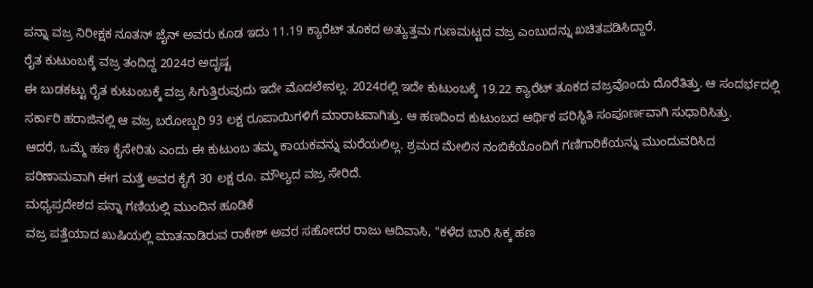ಪನ್ನಾ ವಜ್ರ ನಿರೀಕ್ಷಕ ನೂತನ್ ಜೈನ್ ಅವರು ಕೂಡ ಇದು 11.19 ಕ್ಯಾರೆಟ್ ತೂಕದ ಅತ್ಯುತ್ತಮ ಗುಣಮಟ್ಟದ ವಜ್ರ ಎಂಬುದನ್ನು ಖಚಿತಪಡಿಸಿದ್ದಾರೆ.
ರೈತ ಕುಟುಂಬಕ್ಕೆ ವಜ್ರ ತಂದಿದ್ದ 2024ರ ಅದೃಷ್ಟ
ಈ ಬುಡಕಟ್ಟು ರೈತ ಕುಟುಂಬಕ್ಕೆ ವಜ್ರ ಸಿಗುತ್ತಿರುವುದು ಇದೇ ಮೊದಲೇನಲ್ಲ. 2024ರಲ್ಲಿ ಇದೇ ಕುಟುಂಬಕ್ಕೆ 19.22 ಕ್ಯಾರೆಟ್ ತೂಕದ ವಜ್ರವೊಂದು ದೊರೆತಿತ್ತು. ಆ ಸಂದರ್ಭದಲ್ಲಿ ಸರ್ಕಾರಿ ಹರಾಜಿನಲ್ಲಿ ಆ ವಜ್ರ ಬರೋಬ್ಬರಿ 93 ಲಕ್ಷ ರೂಪಾಯಿಗಳಿಗೆ ಮಾರಾಟವಾಗಿತ್ತು. ಆ ಹಣದಿಂದ ಕುಟುಂಬದ ಆರ್ಥಿಕ ಪರಿಸ್ಥಿತಿ ಸಂಪೂರ್ಣವಾಗಿ ಸುಧಾರಿಸಿತ್ತು.
ಆದರೆ, ಒಮ್ಮೆ ಹಣ ಕೈಸೇರಿತು ಎಂದು ಈ ಕುಟುಂಬ ತಮ್ಮ ಕಾಯಕವನ್ನು ಮರೆಯಲಿಲ್ಲ. ಶ್ರಮದ ಮೇಲಿನ ನಂಬಿಕೆಯೊಂದಿಗೆ ಗಣಿಗಾರಿಕೆಯನ್ನು ಮುಂದುವರಿಸಿದ ಪರಿಣಾಮವಾಗಿ ಈಗ ಮತ್ತೆ ಅವರ ಕೈಗೆ 30 ಲಕ್ಷ ರೂ. ಮೌಲ್ಯದ ವಜ್ರ ಸೇರಿದೆ.
ಮಧ್ಯಪ್ರದೇಶದ ಪನ್ನಾ ಗಣಿಯಲ್ಲಿ ಮುಂದಿನ ಹೂಡಿಕೆ
ವಜ್ರ ಪತ್ತೆಯಾದ ಖುಷಿಯಲ್ಲಿ ಮಾತನಾಡಿರುವ ರಾಕೇಶ್ ಅವರ ಸಹೋದರ ರಾಜು ಆದಿವಾಸಿ, "ಕಳೆದ ಬಾರಿ ಸಿಕ್ಕ ಹಣ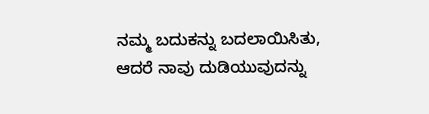ನಮ್ಮ ಬದುಕನ್ನು ಬದಲಾಯಿಸಿತು, ಆದರೆ ನಾವು ದುಡಿಯುವುದನ್ನು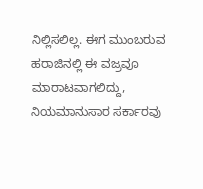ನಿಲ್ಲಿಸಲಿಲ್ಲ. ಈಗ ಮುಂಬರುವ ಹರಾಜಿನಲ್ಲಿ ಈ ವಜ್ರವೂ ಮಾರಾಟವಾಗಲಿದ್ದು, ನಿಯಮಾನುಸಾರ ಸರ್ಕಾರವು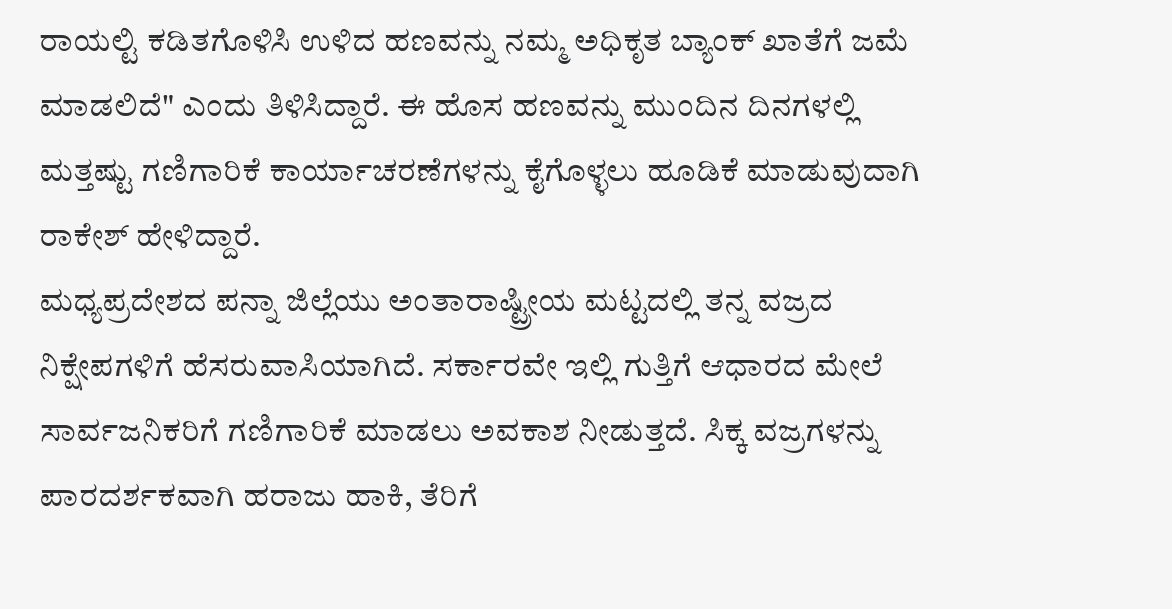ರಾಯಲ್ಟಿ ಕಡಿತಗೊಳಿಸಿ ಉಳಿದ ಹಣವನ್ನು ನಮ್ಮ ಅಧಿಕೃತ ಬ್ಯಾಂಕ್ ಖಾತೆಗೆ ಜಮೆ ಮಾಡಲಿದೆ" ಎಂದು ತಿಳಿಸಿದ್ದಾರೆ. ಈ ಹೊಸ ಹಣವನ್ನು ಮುಂದಿನ ದಿನಗಳಲ್ಲಿ ಮತ್ತಷ್ಟು ಗಣಿಗಾರಿಕೆ ಕಾರ್ಯಾಚರಣೆಗಳನ್ನು ಕೈಗೊಳ್ಳಲು ಹೂಡಿಕೆ ಮಾಡುವುದಾಗಿ ರಾಕೇಶ್ ಹೇಳಿದ್ದಾರೆ.
ಮಧ್ಯಪ್ರದೇಶದ ಪನ್ನಾ ಜಿಲ್ಲೆಯು ಅಂತಾರಾಷ್ಟ್ರೀಯ ಮಟ್ಟದಲ್ಲಿ ತನ್ನ ವಜ್ರದ ನಿಕ್ಷೇಪಗಳಿಗೆ ಹೆಸರುವಾಸಿಯಾಗಿದೆ. ಸರ್ಕಾರವೇ ಇಲ್ಲಿ ಗುತ್ತಿಗೆ ಆಧಾರದ ಮೇಲೆ ಸಾರ್ವಜನಿಕರಿಗೆ ಗಣಿಗಾರಿಕೆ ಮಾಡಲು ಅವಕಾಶ ನೀಡುತ್ತದೆ. ಸಿಕ್ಕ ವಜ್ರಗಳನ್ನು ಪಾರದರ್ಶಕವಾಗಿ ಹರಾಜು ಹಾಕಿ, ತೆರಿಗೆ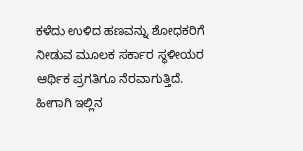ಕಳೆದು ಉಳಿದ ಹಣವನ್ನು ಶೋಧಕರಿಗೆ ನೀಡುವ ಮೂಲಕ ಸರ್ಕಾರ ಸ್ಥಳೀಯರ ಆರ್ಥಿಕ ಪ್ರಗತಿಗೂ ನೆರವಾಗುತ್ತಿದೆ.
ಹೀಗಾಗಿ ಇಲ್ಲಿನ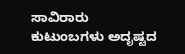ಸಾವಿರಾರು ಕುಟುಂಬಗಳು ಅದೃಷ್ಟದ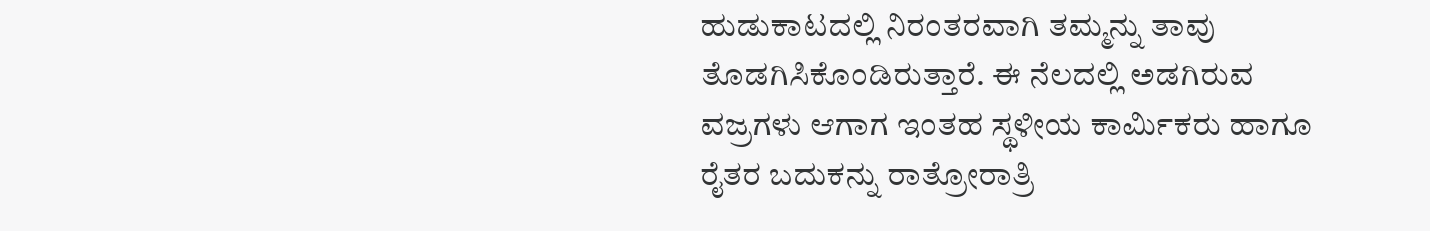ಹುಡುಕಾಟದಲ್ಲಿ ನಿರಂತರವಾಗಿ ತಮ್ಮನ್ನು ತಾವು ತೊಡಗಿಸಿಕೊಂಡಿರುತ್ತಾರೆ. ಈ ನೆಲದಲ್ಲಿ ಅಡಗಿರುವ ವಜ್ರಗಳು ಆಗಾಗ ಇಂತಹ ಸ್ಥಳೀಯ ಕಾರ್ಮಿಕರು ಹಾಗೂ ರೈತರ ಬದುಕನ್ನು ರಾತ್ರೋರಾತ್ರಿ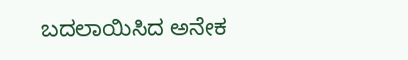ಬದಲಾಯಿಸಿದ ಅನೇಕ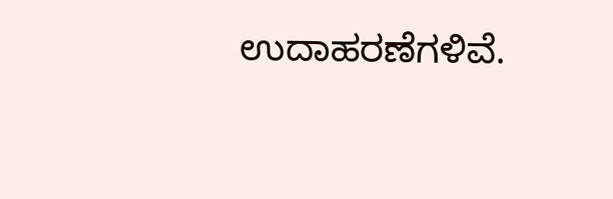ಉದಾಹರಣೆಗಳಿವೆ.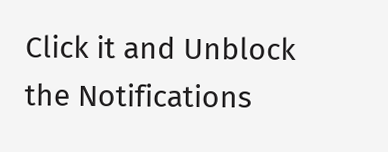Click it and Unblock the Notifications